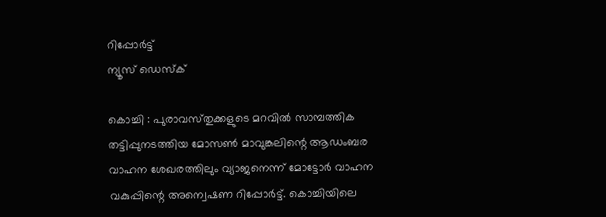റിപ്പോര്‍ട്ട്
ന്യൂസ് ഡെസ്ക്

കൊച്ചി : പുരാവസ്‌തുക്കളുടെ മറവില്‍ സാമ്പത്തിക തട്ടിപ്പുനടത്തിയ മോസണ്‍ മാവുങ്കലിന്റെ ആഡംബര വാഹന ശേഖരത്തിലും വ്യാജനെന്ന്‌ മോട്ടോര്‍ വാഹന വകുപ്പിന്റെ അന്വെഷണ റിപ്പോര്‍ട്ട്‌. കൊച്ചിയിലെ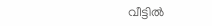വീട്ടില്‍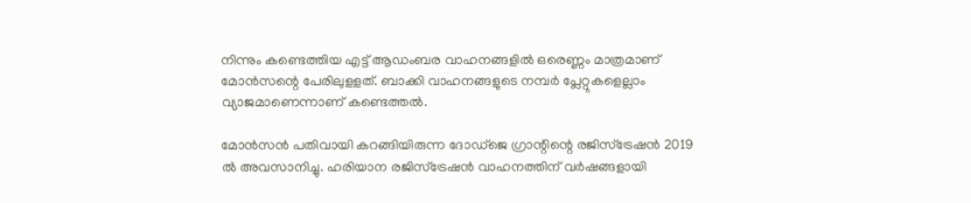നിന്നും കണ്ടെത്തിയ എട്ട്‌ ആഡംബര വാഹനങ്ങളില്‍ ഒരെണ്ണം മാത്രമാണ്‌ മോന്‍സന്റെ പേരിലുളളത്‌. ബാക്കി വാഹനങ്ങളുടെ നമ്പര്‍ പ്ലേറ്റുകളെല്ലാം വ്യാജമാണെന്നാണ്‌ കണ്ടെത്തല്‍.

മോന്‍സന്‍ പതിവായി കറങ്ങിയിരുന്ന ദോഡ്‌ജെ ഗ്രാന്റിന്റെ രജിസ്‌ട്രേഷന്‍ 2019 ല്‍ അവസാനിച്ചു. ഹരിയാന രജിസ്‌ട്രേഷന്‍ വാഹനത്തിന്‌ വര്‍ഷങ്ങളായി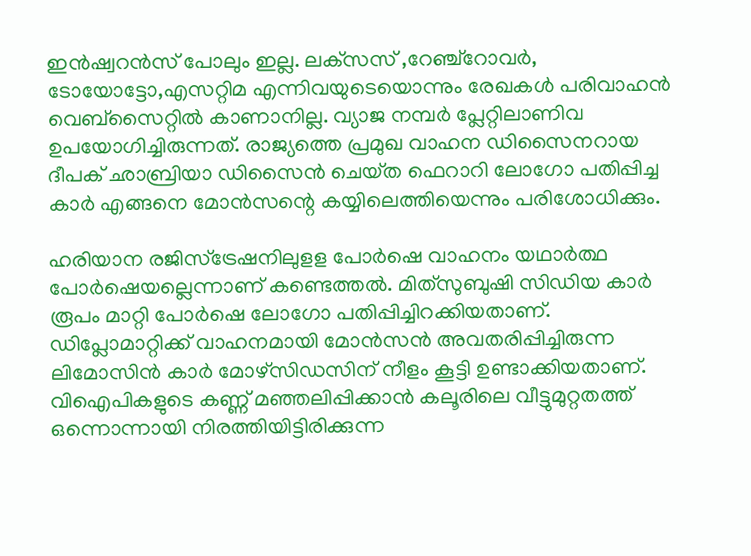ഇന്‍ഷ്വറന്‍സ്‌ പോലും ഇല്ല. ലക്‌സസ്‌ ,റേഞ്ച്‌റോവര്‍, ടോയോട്ടോ,എസറ്റിമ എന്നിവയുടെയൊന്നും രേഖകള്‍ പരിവാഹന്‍ വെബ്‌സൈറ്റില്‍ കാണാനില്ല. വ്യാജ നമ്പര്‍ പ്ലേറ്റിലാണിവ ഉപയോഗിച്ചിരുന്നത്‌. രാജ്യത്തെ പ്രമുഖ വാഹന ഡിസൈനറായ ദീപക്‌ ഛാബ്രിയാ ഡിസൈന്‍ ചെയ്‌ത ഫെറാറി ലോഗോ പതിപ്പിച്ച കാര്‍ എങ്ങനെ മോന്‍സന്റെ കയ്യിലെത്തിയെന്നും പരിശോധിക്കും.

ഹരിയാന രജിസ്‌ട്രേഷനിലുളള പോര്‍ഷെ വാഹനം യഥാര്‍ത്ഥ പോര്‍ഷെയല്ലെന്നാണ്‌ കണ്ടെത്തല്‍. മിത്‌സുബുഷി സിഡിയ കാര്‍ രൂപം മാറ്റി പോര്‍ഷെ ലോഗോ പതിപ്പിച്ചിറക്കിയതാണ്‌. ഡിപ്ലോമാറ്റിക്ക്‌ വാഹനമായി മോന്‍സന്‍ അവതരിപ്പിച്ചിരുന്ന ലിമോസിന്‍ കാര്‍ മോഴ്‌സിഡസിന്‌ നീളം കൂട്ടി ഉണ്ടാക്കിയതാണ്‌. വിഐപികളുടെ കണ്ണ്‌ മഞ്ഞലിപ്പിക്കാന്‍ കലൂരിലെ വീട്ടുമുറ്റതത്ത്‌ ഒന്നൊന്നായി നിരത്തിയിട്ടിരിക്കുന്ന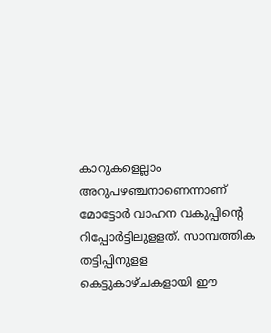കാറുകളെല്ലാം അറുപഴഞ്ചനാണെന്നാണ്‌ മോട്ടോര്‍ വാഹന വകുപ്പിന്റെ റിപ്പോര്‍ട്ടിലുളളത്‌. സാമ്പത്തിക തട്ടിപ്പിനുളള കെട്ടുകാഴ്‌ചകളായി ഈ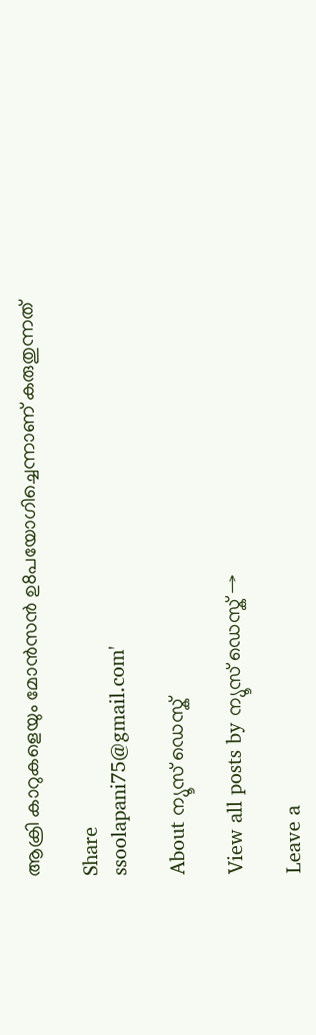ആക്രി കാറുകളെയും മോന്‍സന്‍ ഉ8പയോഗിച്ചെന്നാണ്‌ കരുതുന്നത്‌

Share
ssoolapani75@gmail.com'

About ന്യൂസ് ഡെസ്ക്

View all posts by ന്യൂസ് ഡെസ്ക് →

Leave a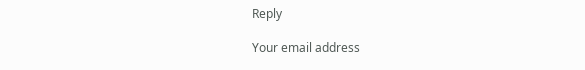Reply

Your email address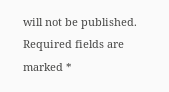will not be published. Required fields are marked *